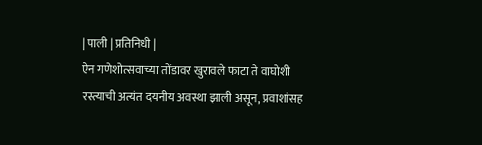| पाली | प्रतिनिधी |
ऐन गणेशोत्सवाच्या तोंडावर खुरावले फाटा ते वाघोशी रस्त्याची अत्यंत दयनीय अवस्था झाली असून, प्रवाशांसह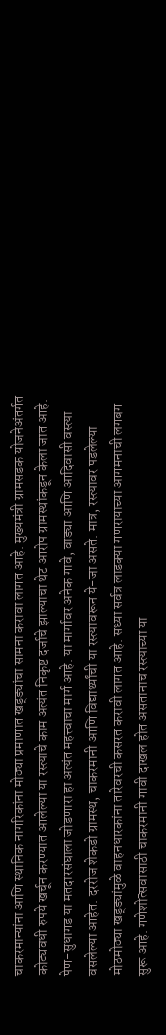चाकरमान्यांना आणि स्थानिक नागरिकांना मोठ्या प्रमाणात खड्ड्यांचा सामना करावा लागत आहे. मुख्यमंत्री ग्रामसडक योजनेअंतर्गत कोट्यवधी रुपये खर्चून करण्यात आलेल्या या रस्त्याचे काम अत्यंत निकृष्ट दर्जाचे झाल्याचा थेट आरोप ग्रामस्थांकडून केला जात आहे.
पेण-सुधागड या मतदारसंघाला जोडणारा हा अत्यंत महत्त्वाचा मार्ग आहे. या मार्गावर अनेक गावे, वाड्या आणि आदिवासी वस्त्या वसलेल्या आहेत. दररोज शेकडो ग्रामस्थ, चाकरमानी आणि विद्यार्थ्यांची या रस्त्यावरून ये-जा असते. मात्र, रस्त्यावर पडलेल्या मोठमोठ्या खड्ड्यांमुळे वाहनधारकांना तारेवरची कसरत करावी लागत आहे. सध्या सर्वत्र लाडक्या गणरायाच्या आगमनाची लगबग सुरू आहे. गणेशोत्सवासाठी चाकरमानी गावी दाखल होत असतानाच रस्त्याच्या या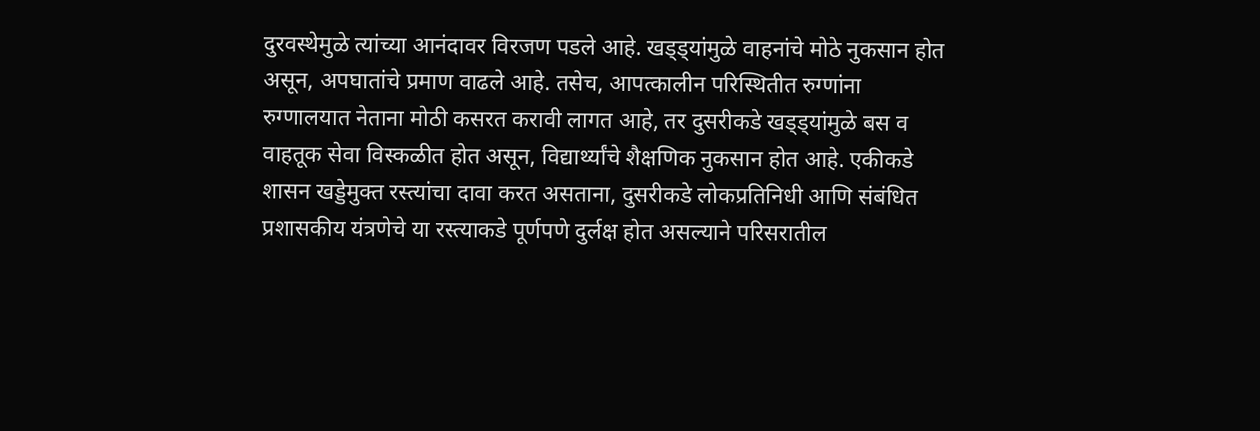दुरवस्थेमुळे त्यांच्या आनंदावर विरजण पडले आहे. खड्ड्यांमुळे वाहनांचे मोठे नुकसान होत असून, अपघातांचे प्रमाण वाढले आहे. तसेच, आपत्कालीन परिस्थितीत रुग्णांना रुग्णालयात नेताना मोठी कसरत करावी लागत आहे, तर दुसरीकडे खड्ड्यांमुळे बस व वाहतूक सेवा विस्कळीत होत असून, विद्यार्थ्यांचे शैक्षणिक नुकसान होत आहे. एकीकडे शासन खड्डेमुक्त रस्त्यांचा दावा करत असताना, दुसरीकडे लोकप्रतिनिधी आणि संबंधित प्रशासकीय यंत्रणेचे या रस्त्याकडे पूर्णपणे दुर्लक्ष होत असल्याने परिसरातील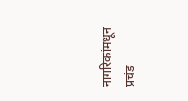नागरिकांमधून प्रचंड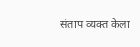संताप व्यक्त केला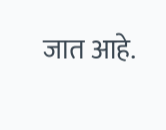जात आहे.